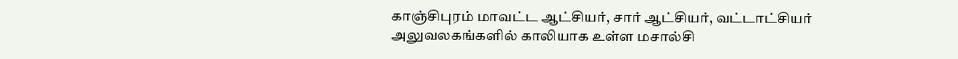காஞ்சிபுரம் மாவட்ட ஆட்சியர், சார் ஆட்சியர், வட்டாட்சியர் அலுவலகங்களில் காலியாக உள்ள மசால்சி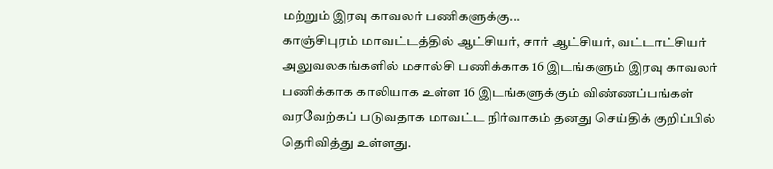மற்றும் இரவு காவலர் பணிகளுக்கு...
காஞ்சிபுரம் மாவட்டத்தில் ஆட்சியர், சார் ஆட்சியர், வட்டாட்சியர் அலுவலகங்களில் மசால்சி பணிக்காக 16 இடங்களும் இரவு காவலர் பணிக்காக காலியாக உள்ள 16 இடங்களுக்கும் விண்ணப்பங்கள் வரவேற்கப் படுவதாக மாவட்ட நிர்வாகம் தனது செய்திக் குறிப்பில் தெரிவித்து உள்ளது.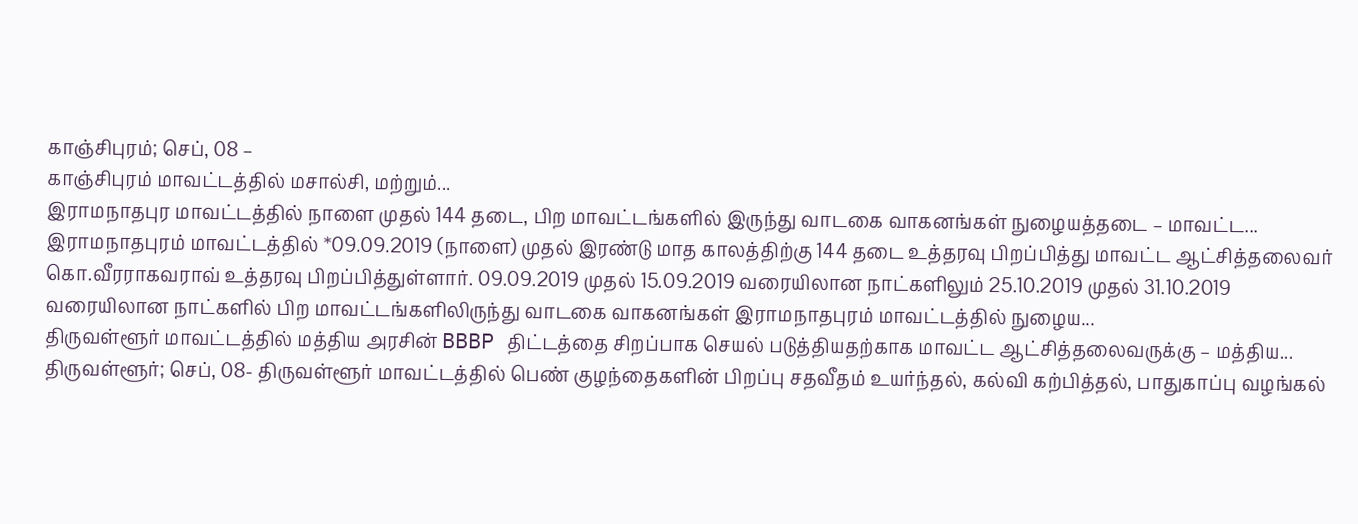காஞ்சிபுரம்; செப், 08 –
காஞ்சிபுரம் மாவட்டத்தில் மசால்சி, மற்றும்...
இராமநாதபுர மாவட்டத்தில் நாளை முதல் 144 தடை, பிற மாவட்டங்களில் இருந்து வாடகை வாகனங்கள் நுழையத்தடை – மாவட்ட...
இராமநாதபுரம் மாவட்டத்தில் *09.09.2019 (நாளை) முதல் இரண்டு மாத காலத்திற்கு 144 தடை உத்தரவு பிறப்பித்து மாவட்ட ஆட்சித்தலைவர் கொ.வீரராகவராவ் உத்தரவு பிறப்பித்துள்ளார். 09.09.2019 முதல் 15.09.2019 வரையிலான நாட்களிலும் 25.10.2019 முதல் 31.10.2019 வரையிலான நாட்களில் பிற மாவட்டங்களிலிருந்து வாடகை வாகனங்கள் இராமநாதபுரம் மாவட்டத்தில் நுழைய...
திருவள்ளூர் மாவட்டத்தில் மத்திய அரசின் BBBP திட்டத்தை சிறப்பாக செயல் படுத்தியதற்காக மாவட்ட ஆட்சித்தலைவருக்கு – மத்திய...
திருவள்ளூர்; செப், 08- திருவள்ளூர் மாவட்டத்தில் பெண் குழந்தைகளின் பிறப்பு சதவீதம் உயர்ந்தல், கல்வி கற்பித்தல், பாதுகாப்பு வழங்கல்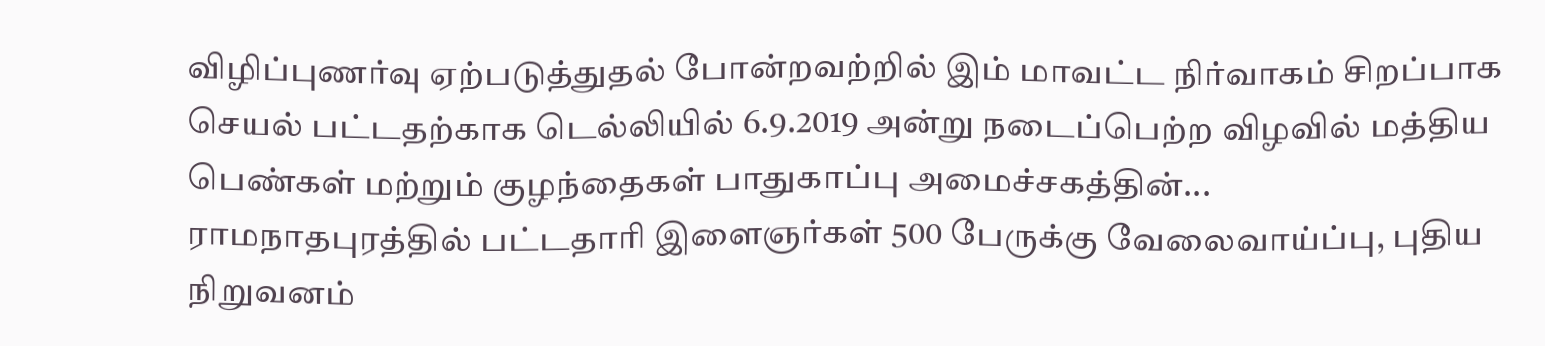விழிப்புணர்வு ஏற்படுத்துதல் போன்றவற்றில் இம் மாவட்ட நிர்வாகம் சிறப்பாக செயல் பட்டதற்காக டெல்லியில் 6.9.2019 அன்று நடைப்பெற்ற விழவில் மத்திய பெண்கள் மற்றும் குழந்தைகள் பாதுகாப்பு அமைச்சகத்தின்...
ராமநாதபுரத்தில் பட்டதாரி இளைஞர்கள் 500 பேருக்கு வேலைவாய்ப்பு, புதிய நிறுவனம்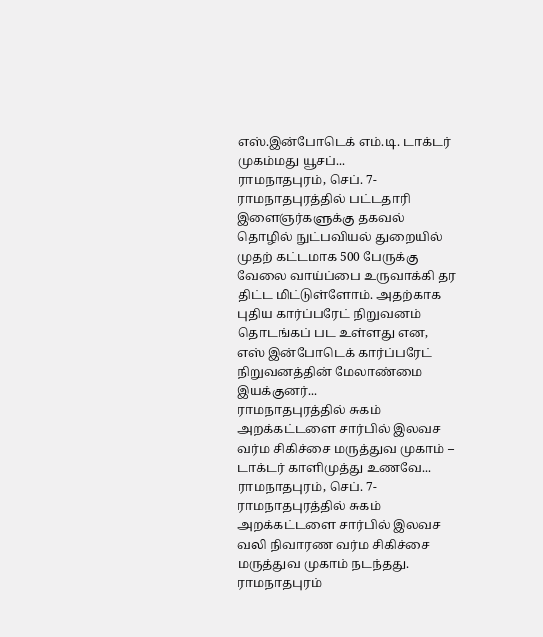எஸ்.இன்போடெக் எம்.டி. டாக்டர் முகம்மது யூசப்...
ராமநாதபுரம், செப். 7- ராமநாதபுரத்தில் பட்டதாரி இளைஞர்களுக்கு தகவல் தொழில் நுட்பவியல் துறையில் முதற் கட்டமாக 500 பேருக்கு வேலை வாய்ப்பை உருவாக்கி தர திட்ட மிட்டுள்ளோம். அதற்காக புதிய கார்ப்பரேட் நிறுவனம் தொடங்கப் பட உள்ளது என, எஸ் இன்போடெக் கார்ப்பரேட் நிறுவனத்தின் மேலாண்மை இயக்குனர்...
ராமநாதபுரத்தில் சுகம் அறக்கட்டளை சார்பில் இலவச வர்ம சிகிச்சை மருத்துவ முகாம் – டாக்டர் காளிமுத்து உணவே...
ராமநாதபுரம், செப். 7- ராமநாதபுரத்தில் சுகம் அறக்கட்டளை சார்பில் இலவச வலி நிவாரண வர்ம சிகிச்சை மருத்துவ முகாம் நடந்தது. ராமநாதபுரம்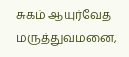சுகம் ஆயுர்வேத மருத்துவமனை,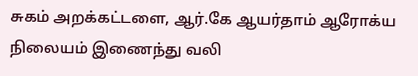சுகம் அறக்கட்டளை, ஆர்.கே ஆயர்தாம் ஆரோக்ய நிலையம் இணைந்து வலி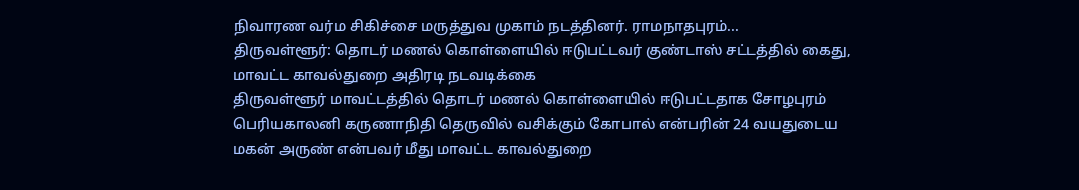நிவாரண வர்ம சிகிச்சை மருத்துவ முகாம் நடத்தினர். ராமநாதபுரம்...
திருவள்ளூர்: தொடர் மணல் கொள்ளையில் ஈடுபட்டவர் குண்டாஸ் சட்டத்தில் கைது, மாவட்ட காவல்துறை அதிரடி நடவடிக்கை
திருவள்ளூர் மாவட்டத்தில் தொடர் மணல் கொள்ளையில் ஈடுபட்டதாக சோழபுரம் பெரியகாலனி கருணாநிதி தெருவில் வசிக்கும் கோபால் என்பரின் 24 வயதுடைய மகன் அருண் என்பவர் மீது மாவட்ட காவல்துறை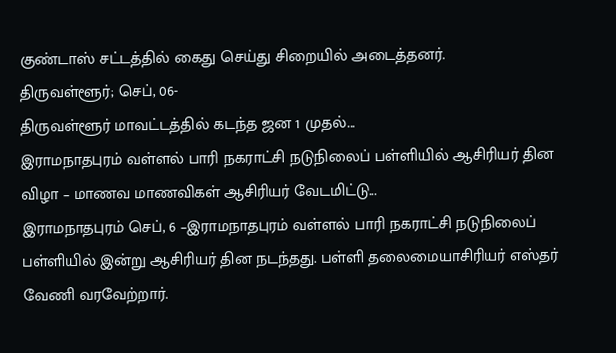குண்டாஸ் சட்டத்தில் கைது செய்து சிறையில் அடைத்தனர்.
திருவள்ளூர்; செப், 06-
திருவள்ளூர் மாவட்டத்தில் கடந்த ஜன 1 முதல்...
இராமநாதபுரம் வள்ளல் பாரி நகராட்சி நடுநிலைப் பள்ளியில் ஆசிரியர் தின விழா – மாணவ மாணவிகள் ஆசிரியர் வேடமிட்டு...
இராமநாதபுரம் செப், 6 –இராமநாதபுரம் வள்ளல் பாரி நகராட்சி நடுநிலைப் பள்ளியில் இன்று ஆசிரியர் தின நடந்தது. பள்ளி தலைமையாசிரியர் எஸ்தர் வேணி வரவேற்றார்.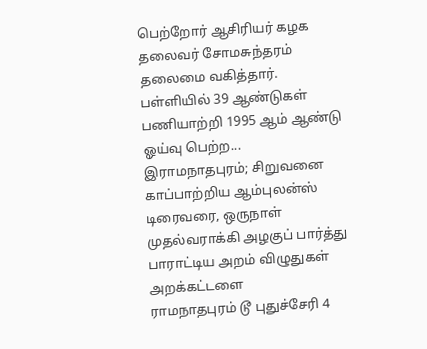பெற்றோர் ஆசிரியர் கழக தலைவர் சோமசுந்தரம் தலைமை வகித்தார். பள்ளியில் 39 ஆண்டுகள் பணியாற்றி 1995 ஆம் ஆண்டு ஓய்வு பெற்ற...
இராமநாதபுரம்; சிறுவனை காப்பாற்றிய ஆம்புலன்ஸ் டிரைவரை, ஒருநாள் முதல்வராக்கி அழகுப் பார்த்து பாராட்டிய அறம் விழுதுகள் அறக்கட்டளை
ராமநாதபுரம் டூ புதுச்சேரி 4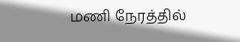மணி நேரத்தில்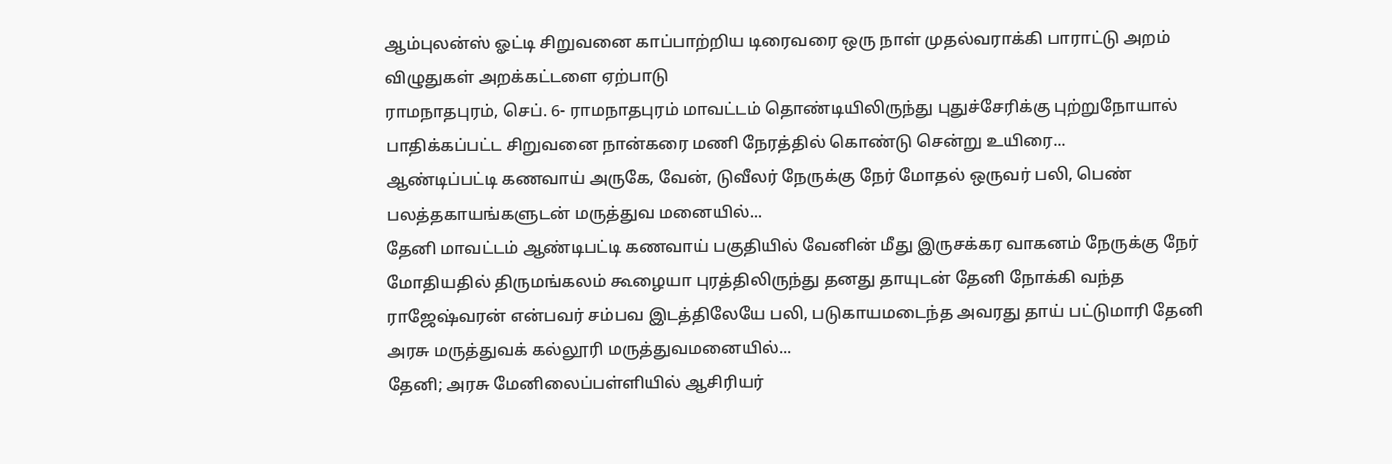ஆம்புலன்ஸ் ஓட்டி சிறுவனை காப்பாற்றிய டிரைவரை ஒரு நாள் முதல்வராக்கி பாராட்டு அறம் விழுதுகள் அறக்கட்டளை ஏற்பாடு
ராமநாதபுரம், செப். 6- ராமநாதபுரம் மாவட்டம் தொண்டியிலிருந்து புதுச்சேரிக்கு புற்றுநோயால் பாதிக்கப்பட்ட சிறுவனை நான்கரை மணி நேரத்தில் கொண்டு சென்று உயிரை...
ஆண்டிப்பட்டி கணவாய் அருகே, வேன், டுவீலர் நேருக்கு நேர் மோதல் ஒருவர் பலி, பெண் பலத்தகாயங்களுடன் மருத்துவ மனையில்...
தேனி மாவட்டம் ஆண்டிபட்டி கணவாய் பகுதியில் வேனின் மீது இருசக்கர வாகனம் நேருக்கு நேர் மோதியதில் திருமங்கலம் கூழையா புரத்திலிருந்து தனது தாயுடன் தேனி நோக்கி வந்த ராஜேஷ்வரன் என்பவர் சம்பவ இடத்திலேயே பலி, படுகாயமடைந்த அவரது தாய் பட்டுமாரி தேனி அரசு மருத்துவக் கல்லூரி மருத்துவமனையில்...
தேனி; அரசு மேனிலைப்பள்ளியில் ஆசிரியர்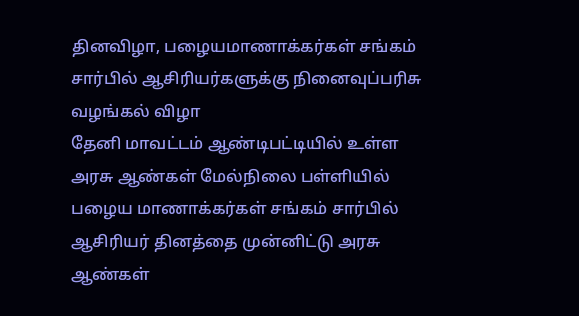தினவிழா, பழையமாணாக்கர்கள் சங்கம் சார்பில் ஆசிரியர்களுக்கு நினைவுப்பரிசு வழங்கல் விழா
தேனி மாவட்டம் ஆண்டிபட்டியில் உள்ள அரசு ஆண்கள் மேல்நிலை பள்ளியில் பழைய மாணாக்கர்கள் சங்கம் சார்பில் ஆசிரியர் தினத்தை முன்னிட்டு அரசு ஆண்கள்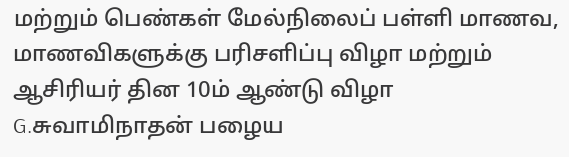மற்றும் பெண்கள் மேல்நிலைப் பள்ளி மாணவ, மாணவிகளுக்கு பரிசளிப்பு விழா மற்றும் ஆசிரியர் தின 10ம் ஆண்டு விழா G.சுவாமிநாதன் பழைய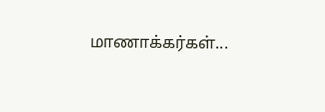மாணாக்கர்கள்...